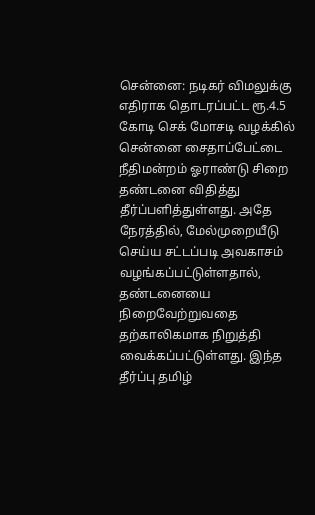சென்னை: நடிகர் விமலுக்கு எதிராக தொடரப்பட்ட ரூ.4.5 கோடி செக் மோசடி வழக்கில் சென்னை சைதாப்பேட்டை நீதிமன்றம் ஓராண்டு சிறை தண்டனை விதித்து தீர்ப்பளித்துள்ளது. அதே நேரத்தில், மேல்முறையீடு செய்ய சட்டப்படி அவகாசம் வழங்கப்பட்டுள்ளதால், தண்டனையை நிறைவேற்றுவதை தற்காலிகமாக நிறுத்தி வைக்கப்பட்டுள்ளது. இந்த தீர்ப்பு தமிழ்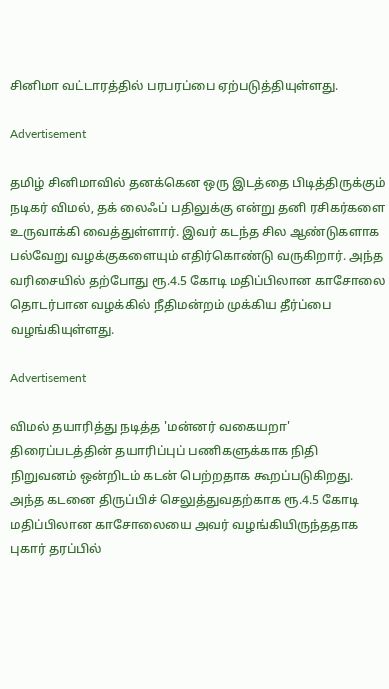சினிமா வட்டாரத்தில் பரபரப்பை ஏற்படுத்தியுள்ளது.

Advertisement

தமிழ் சினிமாவில் தனக்கென ஒரு இடத்தை பிடித்திருக்கும் நடிகர் விமல், தக் லைஃப் பதிலுக்கு என்று தனி ரசிகர்களை உருவாக்கி வைத்துள்ளார். இவர் கடந்த சில ஆண்டுகளாக பல்வேறு வழக்குகளையும் எதிர்கொண்டு வருகிறார். அந்த வரிசையில் தற்போது ரூ.4.5 கோடி மதிப்பிலான காசோலை தொடர்பான வழக்கில் நீதிமன்றம் முக்கிய தீர்ப்பை வழங்கியுள்ளது.

Advertisement

விமல் தயாரித்து நடித்த 'மன்னர் வகையறா' திரைப்படத்தின் தயாரிப்புப் பணிகளுக்காக நிதி நிறுவனம் ஒன்றிடம் கடன் பெற்றதாக கூறப்படுகிறது. அந்த கடனை திருப்பிச் செலுத்துவதற்காக ரூ.4.5 கோடி மதிப்பிலான காசோலையை அவர் வழங்கியிருந்ததாக புகார் தரப்பில்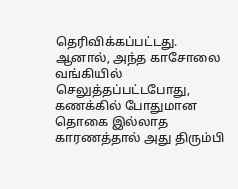தெரிவிக்கப்பட்டது. ஆனால், அந்த காசோலை வங்கியில் செலுத்தப்பட்டபோது, கணக்கில் போதுமான தொகை இல்லாத காரணத்தால் அது திரும்பி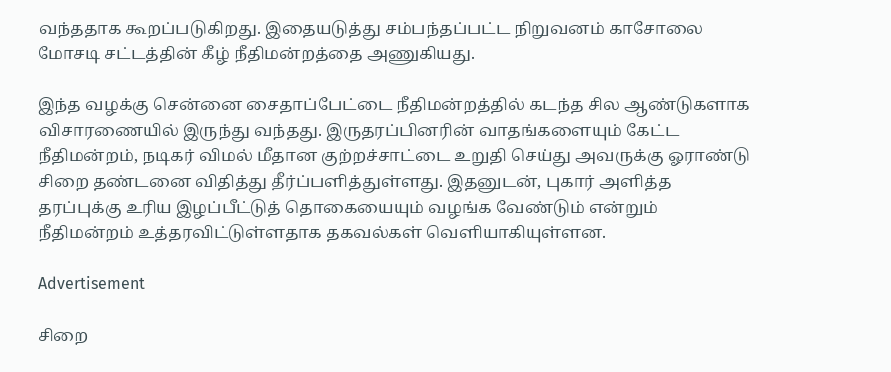வந்ததாக கூறப்படுகிறது. இதையடுத்து சம்பந்தப்பட்ட நிறுவனம் காசோலை மோசடி சட்டத்தின் கீழ் நீதிமன்றத்தை அணுகியது.

இந்த வழக்கு சென்னை சைதாப்பேட்டை நீதிமன்றத்தில் கடந்த சில ஆண்டுகளாக விசாரணையில் இருந்து வந்தது. இருதரப்பினரின் வாதங்களையும் கேட்ட நீதிமன்றம், நடிகர் விமல் மீதான குற்றச்சாட்டை உறுதி செய்து அவருக்கு ஓராண்டு சிறை தண்டனை விதித்து தீர்ப்பளித்துள்ளது. இதனுடன், புகார் அளித்த தரப்புக்கு உரிய இழப்பீட்டுத் தொகையையும் வழங்க வேண்டும் என்றும் நீதிமன்றம் உத்தரவிட்டுள்ளதாக தகவல்கள் வெளியாகியுள்ளன.

Advertisement

சிறை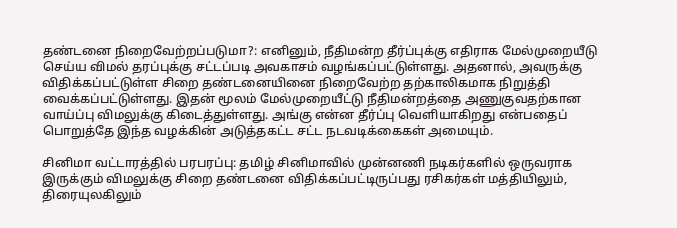தண்டனை நிறைவேற்றப்படுமா?: எனினும், நீதிமன்ற தீர்ப்புக்கு எதிராக மேல்முறையீடு செய்ய விமல் தரப்புக்கு சட்டப்படி அவகாசம் வழங்கப்பட்டுள்ளது. அதனால், அவருக்கு விதிக்கப்பட்டுள்ள சிறை தண்டனையினை நிறைவேற்ற தற்காலிகமாக நிறுத்தி வைக்கப்பட்டுள்ளது. இதன் மூலம் மேல்முறையீட்டு நீதிமன்றத்தை அணுகுவதற்கான வாய்ப்பு விமலுக்கு கிடைத்துள்ளது. அங்கு என்ன தீர்ப்பு வெளியாகிறது என்பதைப் பொறுத்தே இந்த வழக்கின் அடுத்தகட்ட சட்ட நடவடிக்கைகள் அமையும்.

சினிமா வட்டாரத்தில் பரபரப்பு: தமிழ் சினிமாவில் முன்னணி நடிகர்களில் ஒருவராக இருக்கும் விமலுக்கு சிறை தண்டனை விதிக்கப்பட்டிருப்பது ரசிகர்கள் மத்தியிலும், திரையுலகிலும்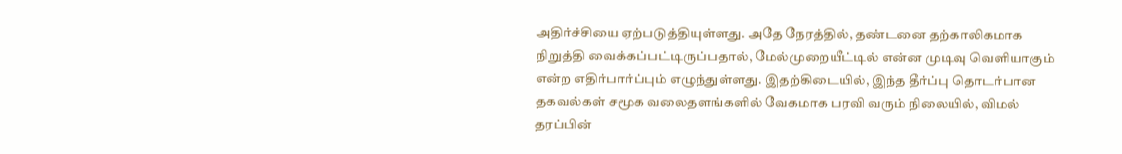அதிர்ச்சியை ஏற்படுத்தியுள்ளது. அதே நேரத்தில், தண்டனை தற்காலிகமாக நிறுத்தி வைக்கப்பட்டிருப்பதால், மேல்முறையீட்டில் என்ன முடிவு வெளியாகும் என்ற எதிர்பார்ப்பும் எழுந்துள்ளது. இதற்கிடையில், இந்த தீர்ப்பு தொடர்பான தகவல்கள் சமூக வலைதளங்களில் வேகமாக பரவி வரும் நிலையில், விமல் தரப்பின்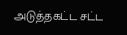அடுத்தகட்ட சட்ட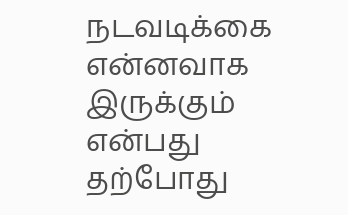நடவடிக்கை என்னவாக இருக்கும் என்பது தற்போது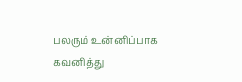பலரும் உன்னிப்பாக கவனித்து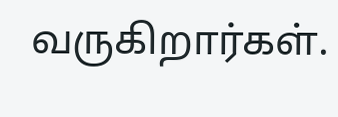வருகிறார்கள்.